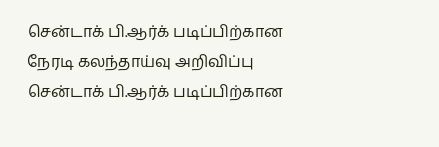சென்டாக் பி.ஆர்க் படிப்பிற்கான நேரடி கலந்தாய்வு அறிவிப்பு
சென்டாக் பி.ஆர்க் படிப்பிற்கான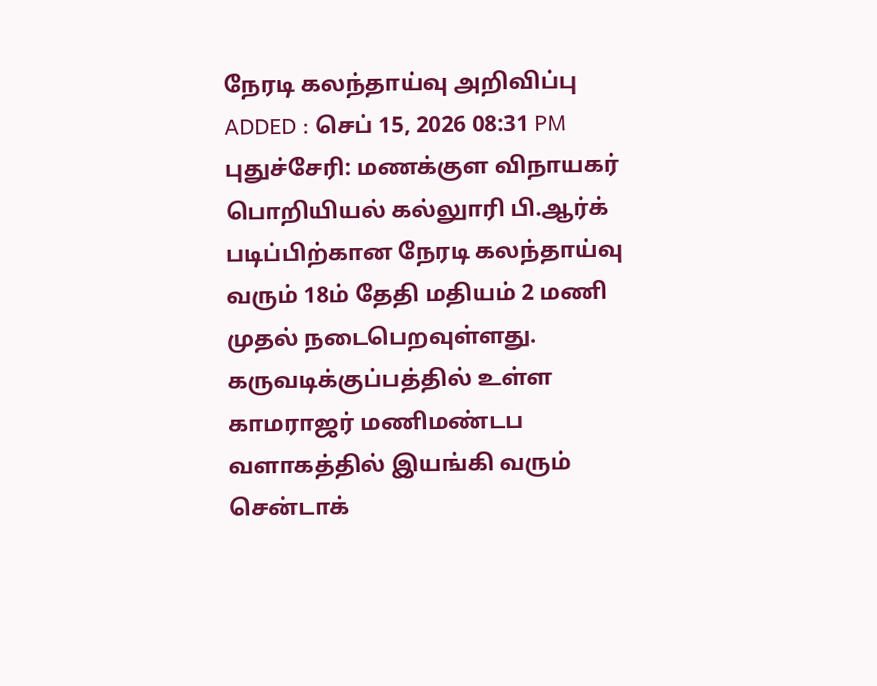நேரடி கலந்தாய்வு அறிவிப்பு
ADDED : செப் 15, 2026 08:31 PM
புதுச்சேரி: மணக்குள விநாயகர் பொறியியல் கல்லுாரி பி.ஆர்க் படிப்பிற்கான நேரடி கலந்தாய்வு வரும் 18ம் தேதி மதியம் 2 மணி முதல் நடைபெறவுள்ளது.
கருவடிக்குப்பத்தில் உள்ள காமராஜர் மணிமண்டப வளாகத்தில் இயங்கி வரும் சென்டாக்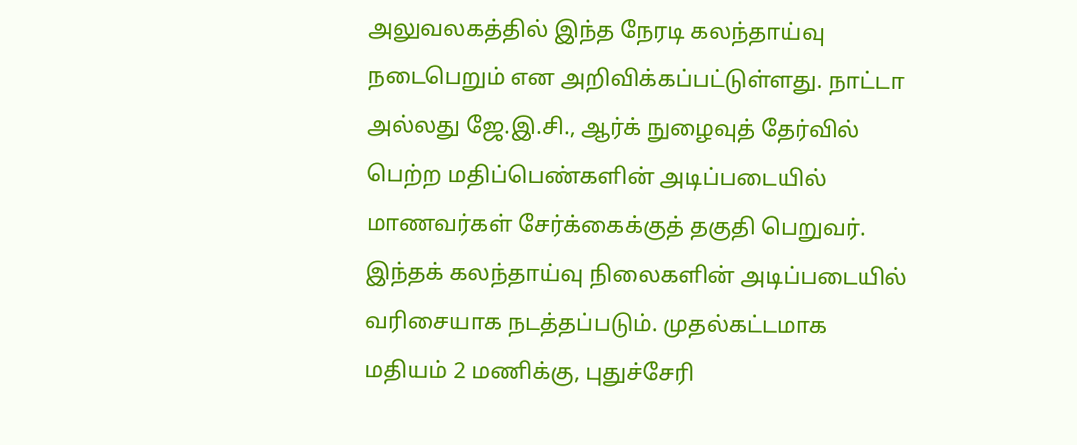அலுவலகத்தில் இந்த நேரடி கலந்தாய்வு நடைபெறும் என அறிவிக்கப்பட்டுள்ளது. நாட்டா அல்லது ஜே.இ.சி., ஆர்க் நுழைவுத் தேர்வில் பெற்ற மதிப்பெண்களின் அடிப்படையில் மாணவர்கள் சேர்க்கைக்குத் தகுதி பெறுவர்.
இந்தக் கலந்தாய்வு நிலைகளின் அடிப்படையில் வரிசையாக நடத்தப்படும். முதல்கட்டமாக மதியம் 2 மணிக்கு, புதுச்சேரி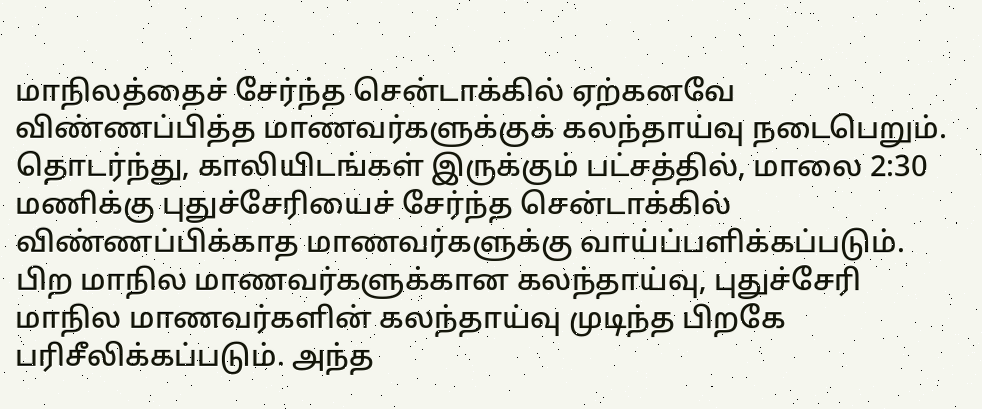மாநிலத்தைச் சேர்ந்த சென்டாக்கில் ஏற்கனவே விண்ணப்பித்த மாணவர்களுக்குக் கலந்தாய்வு நடைபெறும்.
தொடர்ந்து, காலியிடங்கள் இருக்கும் பட்சத்தில், மாலை 2:30 மணிக்கு புதுச்சேரியைச் சேர்ந்த சென்டாக்கில் விண்ணப்பிக்காத மாணவர்களுக்கு வாய்ப்பளிக்கப்படும். பிற மாநில மாணவர்களுக்கான கலந்தாய்வு, புதுச்சேரி மாநில மாணவர்களின் கலந்தாய்வு முடிந்த பிறகே பரிசீலிக்கப்படும். அந்த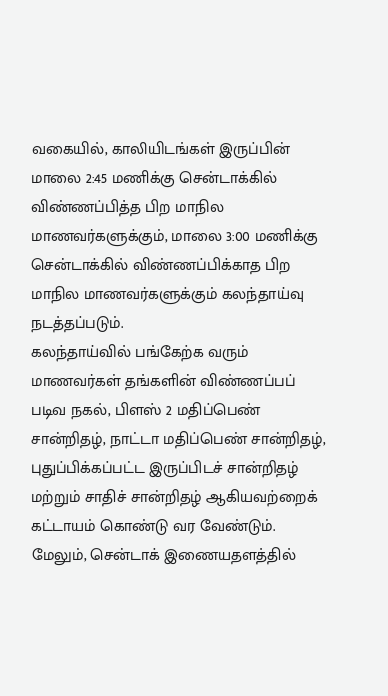வகையில், காலியிடங்கள் இருப்பின் மாலை 2:45 மணிக்கு சென்டாக்கில் விண்ணப்பித்த பிற மாநில மாணவர்களுக்கும், மாலை 3:00 மணிக்கு சென்டாக்கில் விண்ணப்பிக்காத பிற மாநில மாணவர்களுக்கும் கலந்தாய்வு நடத்தப்படும்.
கலந்தாய்வில் பங்கேற்க வரும் மாணவர்கள் தங்களின் விண்ணப்பப் படிவ நகல், பிளஸ் 2 மதிப்பெண் சான்றிதழ், நாட்டா மதிப்பெண் சான்றிதழ், புதுப்பிக்கப்பட்ட இருப்பிடச் சான்றிதழ் மற்றும் சாதிச் சான்றிதழ் ஆகியவற்றைக் கட்டாயம் கொண்டு வர வேண்டும்.
மேலும், சென்டாக் இணையதளத்தில்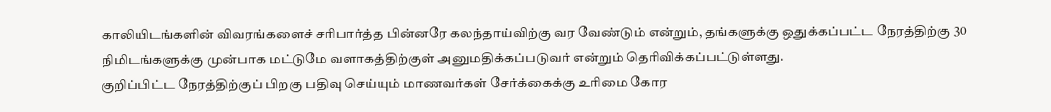காலியிடங்களின் விவரங்களைச் சரிபார்த்த பின்னரே கலந்தாய்விற்கு வர வேண்டும் என்றும், தங்களுக்கு ஒதுக்கப்பட்ட நேரத்திற்கு 30 நிமிடங்களுக்கு முன்பாக மட்டுமே வளாகத்திற்குள் அனுமதிக்கப்படுவர் என்றும் தெரிவிக்கப்பட்டுள்ளது.
குறிப்பிட்ட நேரத்திற்குப் பிறகு பதிவு செய்யும் மாணவர்கள் சேர்க்கைக்கு உரிமை கோர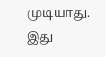முடியாது. இது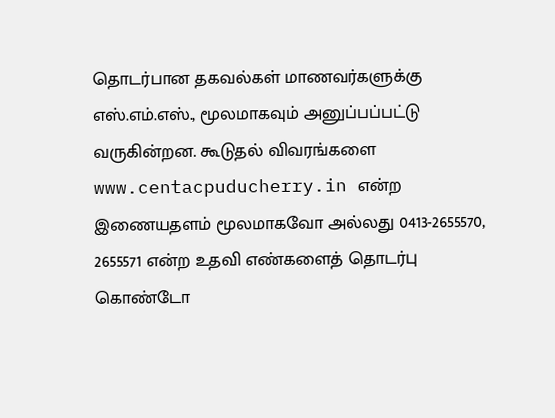தொடர்பான தகவல்கள் மாணவர்களுக்கு எஸ்.எம்.எஸ்., மூலமாகவும் அனுப்பப்பட்டு வருகின்றன. கூடுதல் விவரங்களை www.centacpuducherry.in என்ற இணையதளம் மூலமாகவோ அல்லது 0413-2655570, 2655571 என்ற உதவி எண்களைத் தொடர்பு கொண்டோ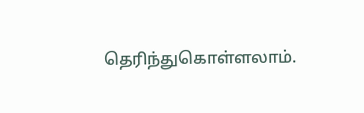தெரிந்துகொள்ளலாம்.